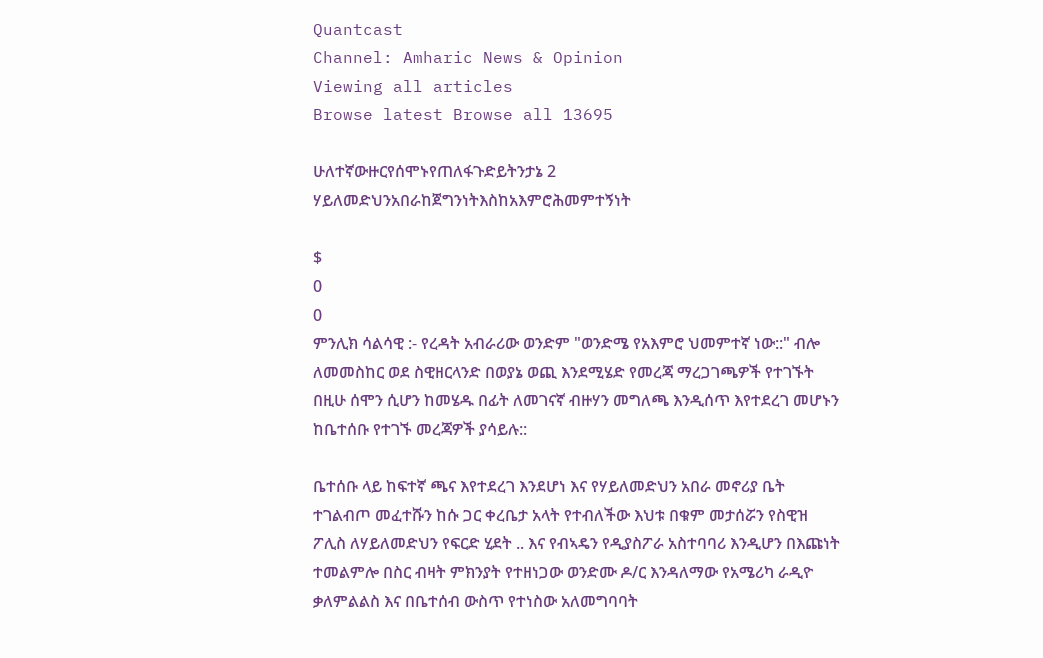Quantcast
Channel: Amharic News & Opinion
Viewing all articles
Browse latest Browse all 13695

ሁለተኛውዙርየሰሞኑየጠለፋጉድይትንታኔ 2 ሃይለመድህንአበራከጀግንነትእስከአእምሮሕመምተኝነት

$
0
0
ምንሊክ ሳልሳዊ :- የረዳት አብራሪው ወንድም "ወንድሜ የአእምሮ ህመምተኛ ነው::" ብሎ ለመመስከር ወደ ስዊዘርላንድ በወያኔ ወጪ እንደሚሄድ የመረጃ ማረጋገጫዎች የተገኙት በዚሁ ሰሞን ሲሆን ከመሄዱ በፊት ለመገናኛ ብዙሃን መግለጫ እንዲሰጥ እየተደረገ መሆኑን ከቤተሰቡ የተገኙ መረጃዎች ያሳይሉ::

ቤተሰቡ ላይ ከፍተኛ ጫና እየተደረገ እንደሆነ እና የሃይለመድህን አበራ መኖሪያ ቤት ተገልብጦ መፈተሹን ከሱ ጋር ቀረቤታ አላት የተብለችው እህቱ በቁም መታሰሯን የስዊዝ ፖሊስ ለሃይለመድህን የፍርድ ሂደት .. እና የብኣዴን የዲያስፖራ አስተባባሪ እንዲሆን በእጩነት ተመልምሎ በስር ብዛት ምክንያት የተዘነጋው ወንድሙ ዶ/ር እንዳለማው የአሜሪካ ራዲዮ ቃለምልልስ እና በቤተሰብ ውስጥ የተነስው አለመግባባት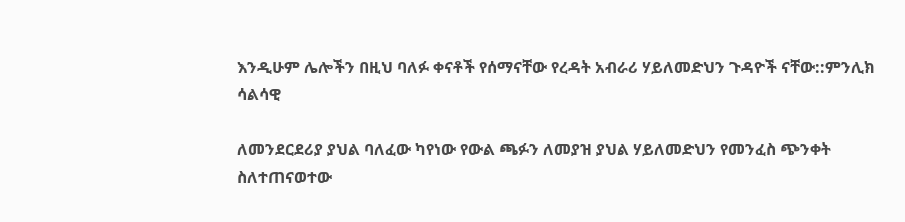እንዲሁም ሌሎችን በዚህ ባለፉ ቀናቶች የሰማናቸው የረዳት አብራሪ ሃይለመድህን ጉዳዮች ናቸው::ምንሊክ ሳልሳዊ

ለመንደርደሪያ ያህል ባለፈው ካየነው የውል ጫፉን ለመያዝ ያህል ሃይለመድህን የመንፈስ ጭንቀት ስለተጠናወተው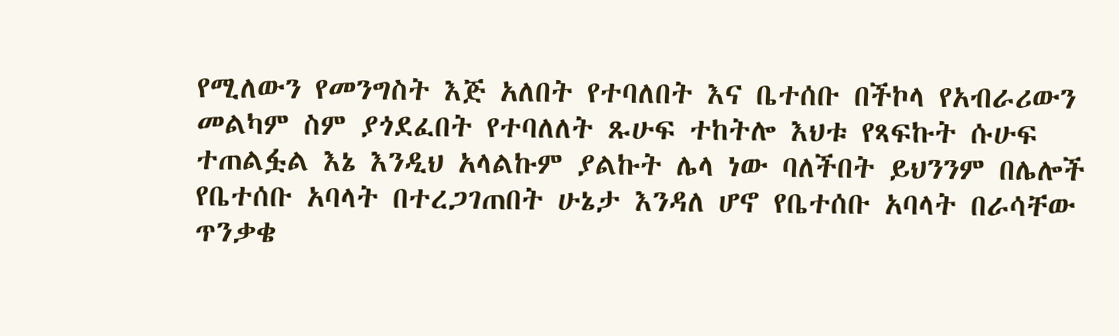የሚለውን የመንግስት እጅ አለበት የተባለበት እና ቤተሰቡ በችኮላ የአብራሪውን መልካም ስም ያጎደፈበት የተባለለት ጹሁፍ ተከትሎ እህቱ የጻፍኩት ሱሁፍ ተጠልፏል እኔ እንዲህ አላልኩም ያልኩት ሌላ ነው ባለችበት ይህንንም በሌሎች የቤተሰቡ አባላት በተረጋገጠበት ሁኔታ እንዳለ ሆኖ የቤተሰቡ አባላት በራሳቸው ጥንቃቄ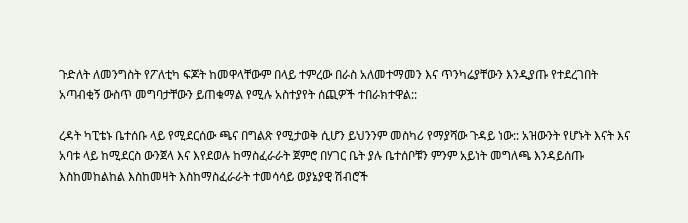ጉድለት ለመንግስት የፖለቲካ ፍጆት ከመዋላቸውም በላይ ተምረው በራስ አለመተማመን እና ጥንካሬያቸውን እንዲያጡ የተደረገበት አጣብቂኝ ውስጥ መግባታቸውን ይጠቁማል የሚሉ አስተያየት ሰጪዎች ተበራክተዋል::

ረዳት ካፒቴኑ ቤተሰቡ ላይ የሚደርሰው ጫና በግልጽ የሚታወቅ ሲሆን ይህንንም መስካሪ የማያሻው ጉዳይ ነው:: አዝውንት የሆኑት እናት እና አባቱ ላይ ከሚደርስ ውንጀላ እና እየደወሉ ከማስፈራራት ጀምሮ በሃገር ቤት ያሉ ቤተሰቦቹን ምንም አይነት መግለጫ እንዳይሰጡ እስከመከልከል እስከመዛት እስከማስፈራራት ተመሳሳይ ወያኔያዊ ሽብሮች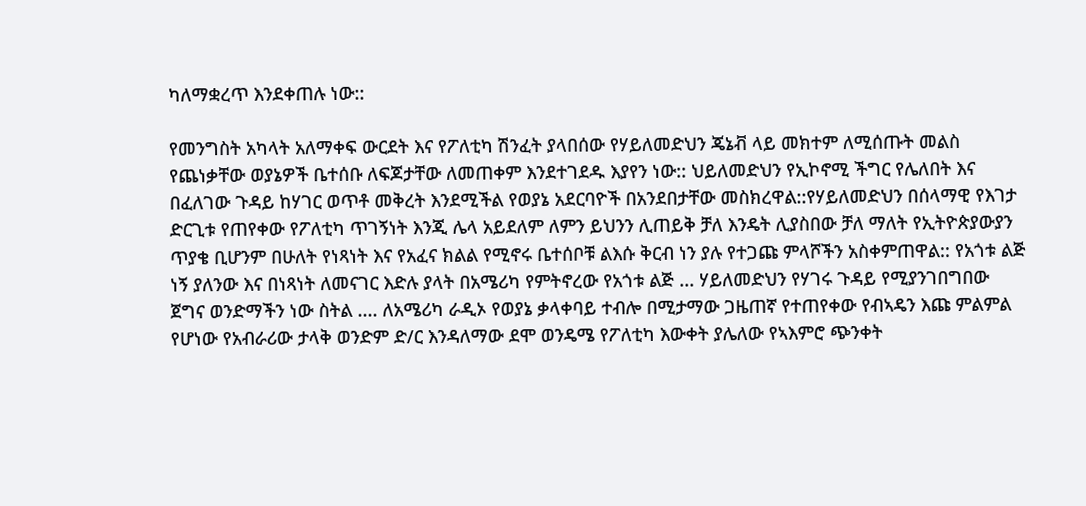ካለማቋረጥ እንደቀጠሉ ነው::

የመንግስት አካላት አለማቀፍ ውርደት እና የፖለቲካ ሽንፈት ያላበሰው የሃይለመድህን ጄኔቭ ላይ መክተም ለሚሰጡት መልስ የጨነቃቸው ወያኔዎች ቤተሰቡ ለፍጆታቸው ለመጠቀም እንደተገደዱ እያየን ነው:: ህይለመድህን የኢኮኖሚ ችግር የሌለበት እና በፈለገው ጉዳይ ከሃገር ወጥቶ መቅረት እንደሚችል የወያኔ አደርባዮች በአንደበታቸው መስክረዋል::የሃይለመድህን በሰላማዊ የእገታ ድርጊቱ የጠየቀው የፖለቲካ ጥገኝነት እንጂ ሌላ አይደለም ለምን ይህንን ሊጠይቅ ቻለ እንዴት ሊያስበው ቻለ ማለት የኢትዮጵያውያን ጥያቄ ቢሆንም በሁለት የነጻነት እና የአፈና ክልል የሚኖሩ ቤተሰቦቹ ልእሱ ቅርብ ነን ያሉ የተጋጩ ምላሾችን አስቀምጠዋል:: የአጎቱ ልጅ ነኝ ያለንው እና በነጻነት ለመናገር እድሉ ያላት በአሜሪካ የምትኖረው የአጎቱ ልጅ ... ሃይለመድህን የሃገሩ ጉዳይ የሚያንገበግበው ጀግና ወንድማችን ነው ስትል .... ለአሜሪካ ራዲኦ የወያኔ ቃላቀባይ ተብሎ በሚታማው ጋዜጠኛ የተጠየቀው የብኣዴን እጩ ምልምል የሆነው የአብራሪው ታላቅ ወንድም ድ/ር እንዳለማው ደሞ ወንዴሜ የፖለቲካ እውቀት ያሌለው የኣእምሮ ጭንቀት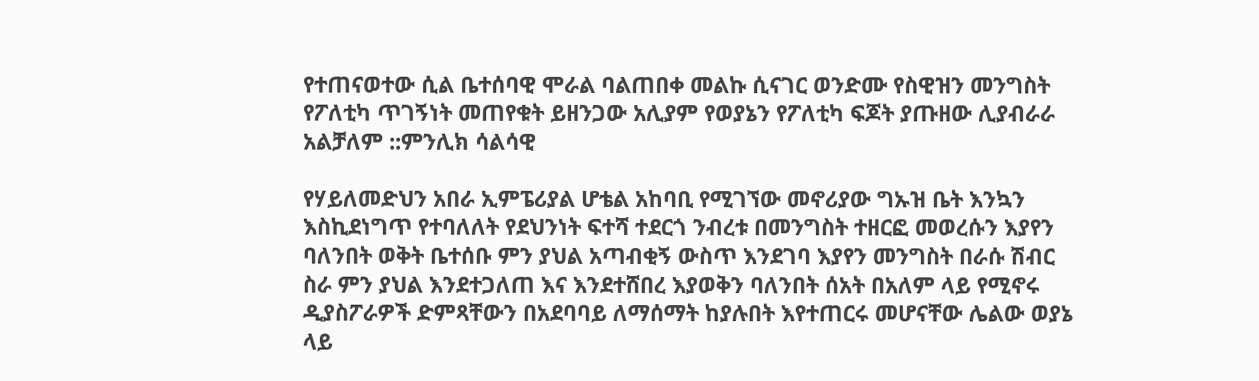የተጠናወተው ሲል ቤተሰባዊ ሞራል ባልጠበቀ መልኩ ሲናገር ወንድሙ የስዊዝን መንግስት የፖለቲካ ጥገኝነት መጠየቁት ይዘንጋው አሊያም የወያኔን የፖለቲካ ፍጆት ያጡዘው ሊያብራራ አልቻለም ::ምንሊክ ሳልሳዊ

የሃይለመድህን አበራ ኢምፔሪያል ሆቴል አከባቢ የሚገኘው መኖሪያው ግኡዝ ቤት እንኳን እስኪደነግጥ የተባለለት የደህንነት ፍተሻ ተደርጎ ንብረቱ በመንግስት ተዘርፎ መወረሱን እያየን ባለንበት ወቅት ቤተሰቡ ምን ያህል አጣብቂኝ ውስጥ እንደገባ እያየን መንግስት በራሱ ሽብር ስራ ምን ያህል እንደተጋለጠ እና እንደተሸበረ እያወቅን ባለንበት ሰአት በአለም ላይ የሚኖሩ ዲያስፖራዎች ድምጻቸውን በአደባባይ ለማሰማት ከያሉበት እየተጠርሩ መሆናቸው ሌልው ወያኔ ላይ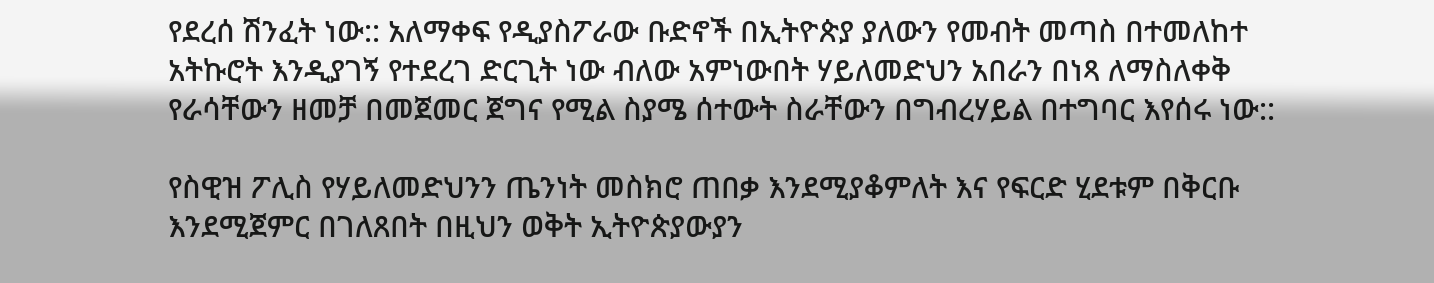የደረሰ ሽንፈት ነው:: አለማቀፍ የዲያስፖራው ቡድኖች በኢትዮጵያ ያለውን የመብት መጣስ በተመለከተ አትኩሮት እንዲያገኝ የተደረገ ድርጊት ነው ብለው አምነውበት ሃይለመድህን አበራን በነጻ ለማስለቀቅ የራሳቸውን ዘመቻ በመጀመር ጀግና የሚል ስያሜ ሰተውት ስራቸውን በግብረሃይል በተግባር እየሰሩ ነው::

የስዊዝ ፖሊስ የሃይለመድህንን ጤንነት መስክሮ ጠበቃ እንደሚያቆምለት እና የፍርድ ሂደቱም በቅርቡ እንደሚጀምር በገለጸበት በዚህን ወቅት ኢትዮጵያውያን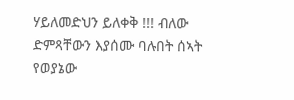ሃይለመድህን ይለቀቅ !!! ብለው ድምጻቸውን እያሰሙ ባሉበት ሰኣት የወያኔው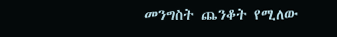መንግስት ጨንቆት የሚለው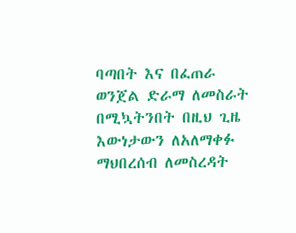ባጣበት እና በፈጠራ ወንጀል ድራማ ለመስራት በሚኳትንበት በዚህ ጊዜ እውነታውን ለአለማቀፉ ማህበረሰብ ለመስረዳት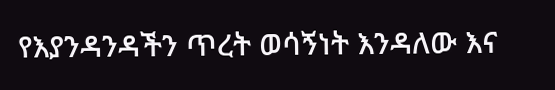የእያንዳንዳችን ጥረት ወሳኝነት እንዳለው እና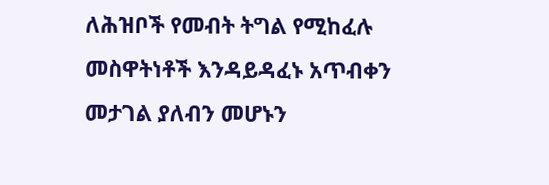ለሕዝቦች የመብት ትግል የሚከፈሉ መስዋትነቶች እንዳይዳፈኑ አጥብቀን መታገል ያለብን መሆኑን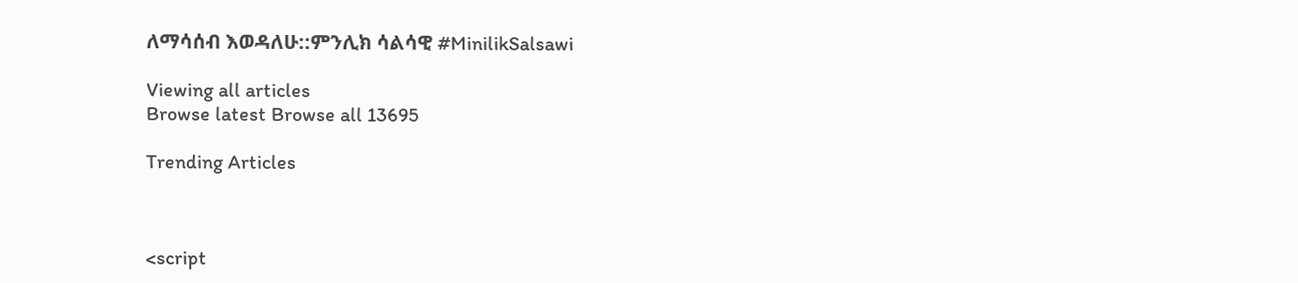ለማሳሰብ እወዳለሁ::ምንሊክ ሳልሳዊ #MinilikSalsawi

Viewing all articles
Browse latest Browse all 13695

Trending Articles



<script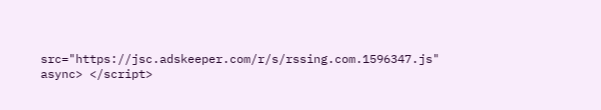src="https://jsc.adskeeper.com/r/s/rssing.com.1596347.js" async> </script>